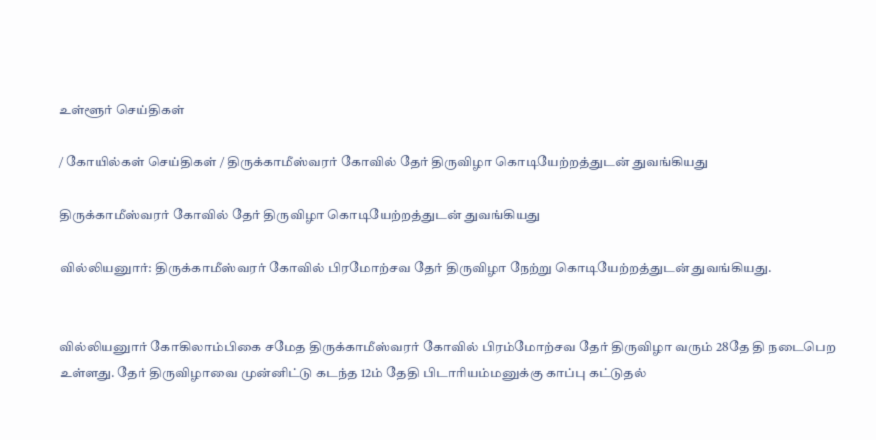உள்ளூர் செய்திகள்

/ கோயில்கள் செய்திகள் / திருக்காமீஸ்வரர் கோவில் தேர் திருவிழா கொடியேற்றத்துடன் துவங்கியது

திருக்காமீஸ்வரர் கோவில் தேர் திருவிழா கொடியேற்றத்துடன் துவங்கியது

வில்லியனுார்: திருக்காமீஸ்வரர் கோவில் பிரமோற்சவ தேர் திருவிழா நேற்று கொடியேற்றத்துடன் துவங்கியது.


வில்லியனுார் கோகிலாம்பிகை சமேத திருக்காமீஸ்வரர் கோவில் பிரம்மோற்சவ தேர் திருவிழா வரும் 28தே தி நடைபெற உள்ளது. தேர் திருவிழாவை முன்னிட்டு கடந்த 12ம் தேதி பிடாரியம்மனுக்கு காப்பு கட்டுதல்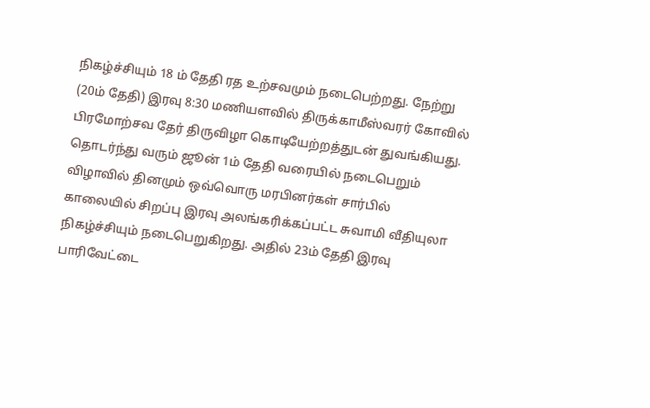நிகழ்ச்சியும் 18 ம் தேதி ரத உற்சவமும் நடைபெற்றது. நேற்று (20ம் தேதி) இரவு 8:30 மணியளவில் திருக்காமீஸ்வரர் கோவில் பிரமோற்சவ தேர் திருவிழா கொடியேற்றத்துடன் துவங்கியது. தொடர்ந்து வரும் ஜூன் 1ம் தேதி வரையில் நடைபெறும் விழாவில் தினமும் ஒவ்வொரு மரபினர்கள் சார்பில் காலையில் சிறப்பு இரவு அலங்கரிக்கப்பட்ட சுவாமி வீதியுலா நிகழ்ச்சியும் நடைபெறுகிறது. அதில் 23ம் தேதி இரவு பாரிவேட்டை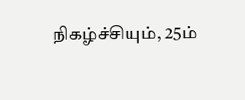நிகழ்ச்சியும், 25ம்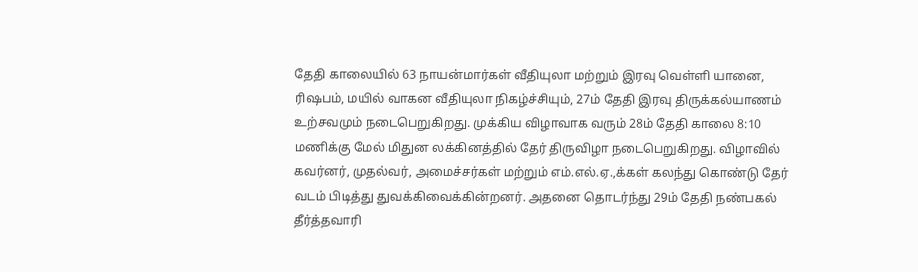தேதி காலையில் 63 நாயன்மார்கள் வீதியுலா மற்றும் இரவு வெள்ளி யானை, ரிஷபம், மயில் வாகன வீதியுலா நிகழ்ச்சியும், 27ம் தேதி இரவு திருக்கல்யாணம் உற்சவமும் நடைபெறுகிறது. முக்கிய விழாவாக வரும் 28ம் தேதி காலை 8:10 மணிக்கு மேல் மிதுன லக்கினத்தில் தேர் திருவிழா நடைபெறுகிறது. விழாவில் கவர்னர், முதல்வர், அமைச்சர்கள் மற்றும் எம்.எல்.ஏ.,க்கள் கலந்து கொண்டு தேர் வடம் பிடித்து துவக்கிவைக்கின்றனர். அதனை தொடர்ந்து 29ம் தேதி நண்பகல் தீர்த்தவாரி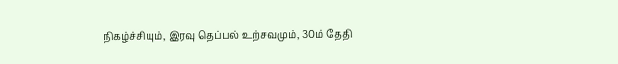நிகழ்ச்சியும், இரவு தெப்பல் உற்சவமும், 30ம் தேதி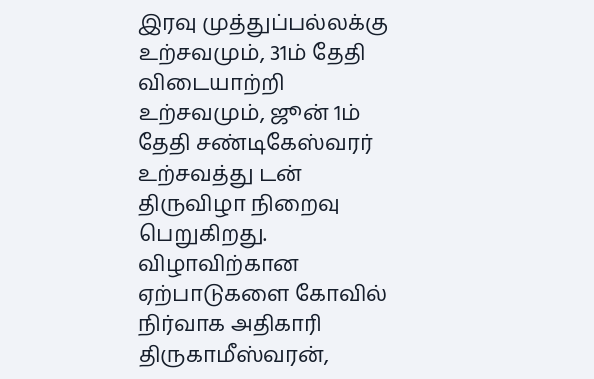இரவு முத்துப்பல்லக்கு உற்சவமும், 31ம் தேதி விடையாற்றி உற்சவமும், ஜூன் 1ம் தேதி சண்டிகேஸ்வரர் உற்சவத்து டன் திருவிழா நிறைவு பெறுகிறது. விழாவிற்கான ஏற்பாடுகளை கோவில் நிர்வாக அதிகாரி திருகாமீஸ்வரன்,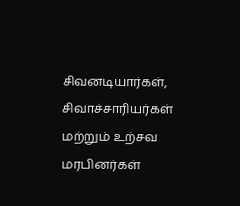சிவனடியார்கள், சிவாச்சாரியர்கள் மற்றும் உற்சவ மரபினர்கள்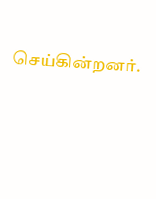செய்கின்றனர்.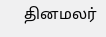தினமலர்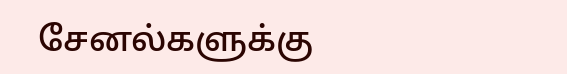சேனல்களுக்கு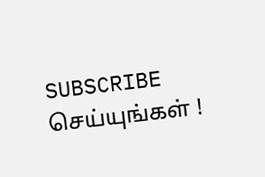SUBSCRIBE செய்யுங்கள் !